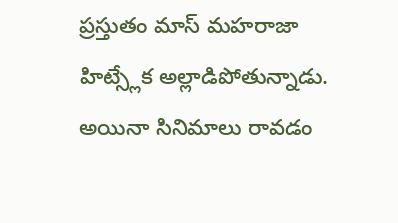ప్రస్తుతం మాస్ మహరాజా హిట్స్లేక అల్లాడిపోతున్నాడు. అయినా సినిమాలు రావడం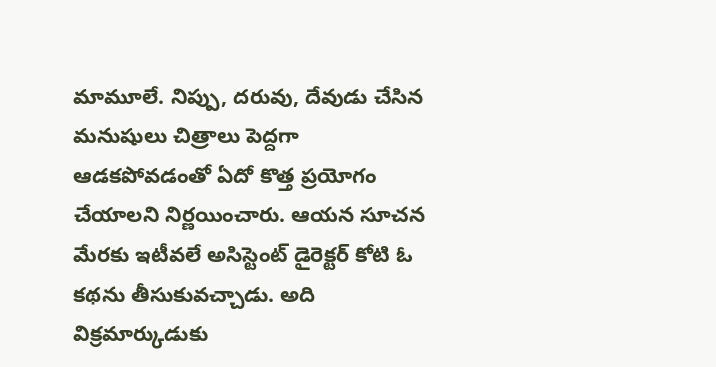మామూలే. నిప్పు, దరువు, దేవుడు చేసిన మనుషులు చిత్రాలు పెద్దగా ఆడకపోవడంతో ఏదో కొత్త ప్రయోగం చేయాలని నిర్ణయించారు. ఆయన సూచన మేరకు ఇటీవలే అసిస్టెంట్ డైరెక్టర్ కోటి ఓ కథను తీసుకువచ్చాడు. అది విక్రమార్కుడుకు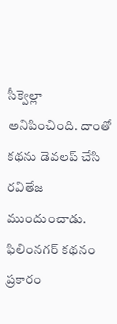సీక్వెల్లా అనిపించింది. దాంతో కథను డెవలప్ చేసి రవితేజ ముందుంచాడు.
ఫిలింనగర్ కథనం ప్రకారం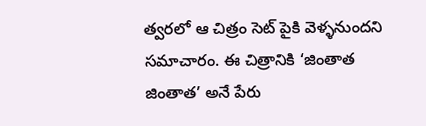త్వరలో ఆ చిత్రం సెట్ పైకి వెళ్ళనుందని సమాచారం. ఈ చిత్రానికి ‘జింతాత జింతాత’ అనే పేరు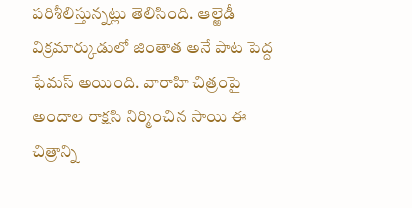పరిశీలిస్తున్నట్లు తెలిసింది. ఆల్ఱెడీ విక్రమార్కుడులో జింతాత అనే పాట పెద్ద ఫేమస్ అయింది. వారాహి చిత్రంపై అందాల రాక్షసి నిర్మించిన సాయి ఈ చిత్రాన్ని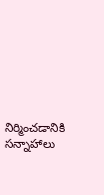నిర్మించడానికి సన్నాహాలు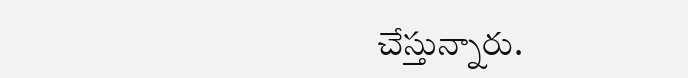చేస్తున్నారు.